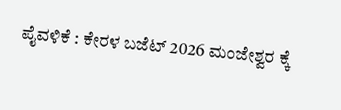ಪೈವಳಿಕೆ : ಕೇರಳ ಬಜೆಟ್ 2026 ಮಂಜೇಶ್ವರ ಕ್ಕೆ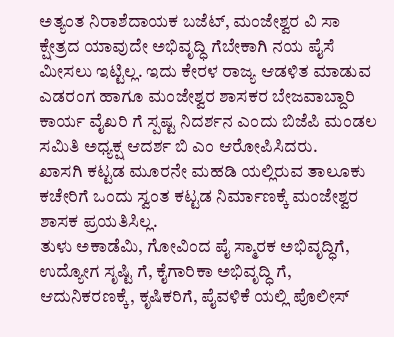ಅತ್ಯಂತ ನಿರಾಶೆದಾಯಕ ಬಜೆಟ್, ಮಂಜೇಶ್ವರ ವಿ ಸಾ ಕ್ಷೇತ್ರದ ಯಾವುದೇ ಅಭಿವೃದ್ಧಿ ಗೆಬೇಕಾಗಿ ನಯ ಪೈಸೆ ಮೀಸಲು ಇಟ್ಟಿಲ್ಲ. ಇದು ಕೇರಳ ರಾಜ್ಯ ಆಡಳಿತ ಮಾಡುವ ಎಡರಂಗ ಹಾಗೂ ಮಂಜೇಶ್ವರ ಶಾಸಕರ ಬೇಜವಾಬ್ದಾರಿ ಕಾರ್ಯ ವೈಖರಿ ಗೆ ಸ್ಪಷ್ಟ ನಿದರ್ಶನ ಎಂದು ಬಿಜೆಪಿ ಮಂಡಲ ಸಮಿತಿ ಅಧ್ಯಕ್ಷ ಆದರ್ಶ ಬಿ ಎಂ ಆರೋಪಿಸಿದರು.
ಖಾಸಗಿ ಕಟ್ಟಡ ಮೂರನೇ ಮಹಡಿ ಯಲ್ಲಿರುವ ತಾಲೂಕು ಕಚೇರಿಗೆ ಒಂದು ಸ್ವಂತ ಕಟ್ಟಡ ನಿರ್ಮಾಣಕ್ಕೆ ಮಂಜೇಶ್ವರ ಶಾಸಕ ಪ್ರಯತಿಸಿಲ್ಲ.
ತುಳು ಅಕಾಡೆಮಿ, ಗೋವಿಂದ ಪೈ ಸ್ಮಾರಕ ಅಭಿವೃದ್ಧಿಗೆ, ಉದ್ಯೋಗ ಸೃಷ್ಟಿ ಗೆ, ಕೈಗಾರಿಕಾ ಅಭಿವೃದ್ಧಿ ಗೆ, ಆದುನಿಕರಣಕ್ಕೆ, ಕೃಷಿಕರಿಗೆ, ಪೈವಳಿಕೆ ಯಲ್ಲಿ ಪೊಲೀಸ್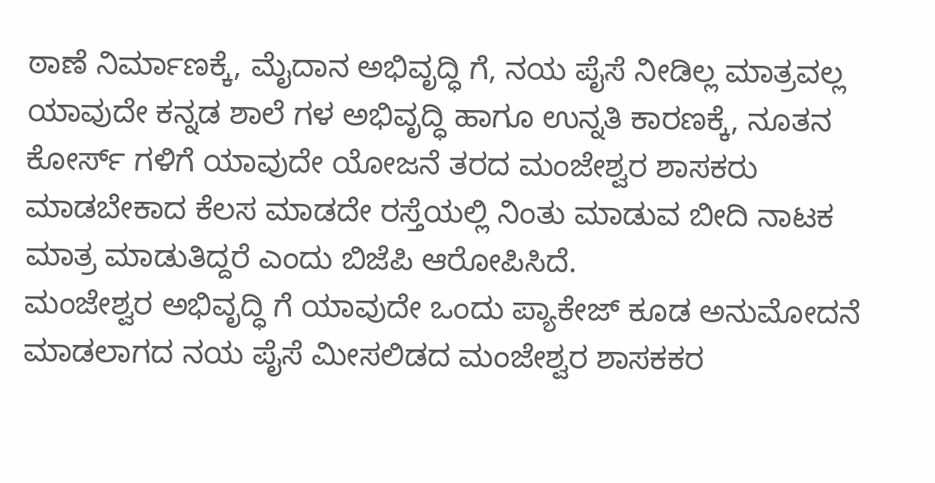ಠಾಣೆ ನಿರ್ಮಾಣಕ್ಕೆ, ಮೈದಾನ ಅಭಿವೃದ್ಧಿ ಗೆ, ನಯ ಪೈಸೆ ನೀಡಿಲ್ಲ ಮಾತ್ರವಲ್ಲ ಯಾವುದೇ ಕನ್ನಡ ಶಾಲೆ ಗಳ ಅಭಿವೃದ್ಧಿ ಹಾಗೂ ಉನ್ನತಿ ಕಾರಣಕ್ಕೆ, ನೂತನ ಕೋರ್ಸ್ ಗಳಿಗೆ ಯಾವುದೇ ಯೋಜನೆ ತರದ ಮಂಜೇಶ್ವರ ಶಾಸಕರು ಮಾಡಬೇಕಾದ ಕೆಲಸ ಮಾಡದೇ ರಸ್ತೆಯಲ್ಲಿ ನಿಂತು ಮಾಡುವ ಬೀದಿ ನಾಟಕ ಮಾತ್ರ ಮಾಡುತಿದ್ದರೆ ಎಂದು ಬಿಜೆಪಿ ಆರೋಪಿಸಿದೆ.
ಮಂಜೇಶ್ವರ ಅಭಿವೃದ್ಧಿ ಗೆ ಯಾವುದೇ ಒಂದು ಪ್ಯಾಕೇಜ್ ಕೂಡ ಅನುಮೋದನೆ ಮಾಡಲಾಗದ ನಯ ಪೈಸೆ ಮೀಸಲಿಡದ ಮಂಜೇಶ್ವರ ಶಾಸಕಕರ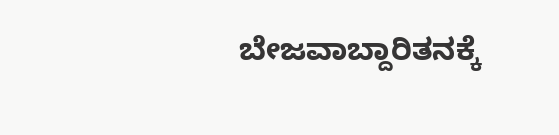ಬೇಜವಾಬ್ದಾರಿತನಕ್ಕೆ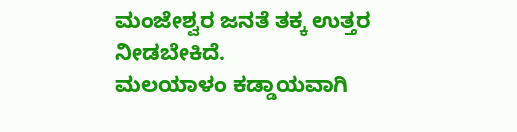ಮಂಜೇಶ್ವರ ಜನತೆ ತಕ್ಕ ಉತ್ತರ ನೀಡಬೇಕಿದೆ.
ಮಲಯಾಳಂ ಕಡ್ಡಾಯವಾಗಿ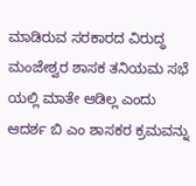ಮಾಡಿರುವ ಸರಕಾರದ ವಿರುದ್ಧ ಮಂಜೇಶ್ವರ ಶಾಸಕ ತನಿಯಮ ಸಭೆ ಯಲ್ಲಿ ಮಾತೇ ಆಡಿಲ್ಲ ಎಂದು ಆದರ್ಶ ಬಿ ಎಂ ಶಾಸಕರ ಕ್ರಮವನ್ನು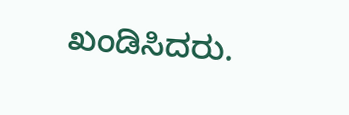ಖಂಡಿಸಿದರು.